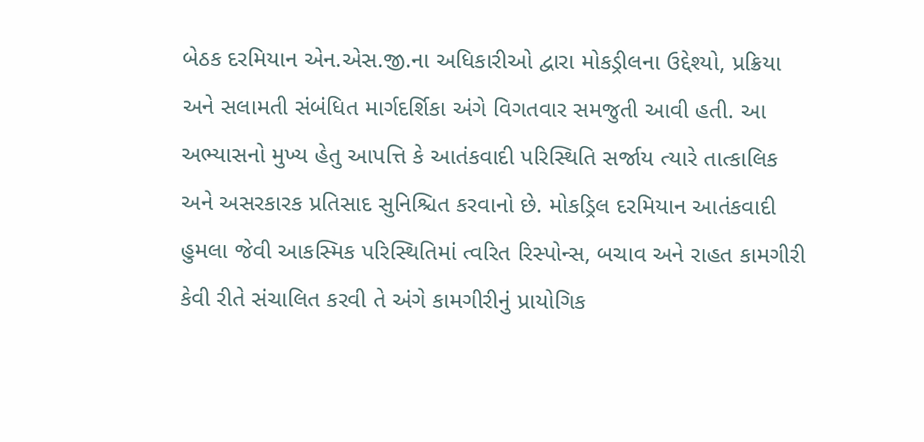બેઠક દરમિયાન એન.એસ.જી.ના અધિકારીઓ દ્વારા મોકડ્રીલના ઉદ્દેશ્યો, પ્રક્રિયા અને સલામતી સંબંધિત માર્ગદર્શિકા અંગે વિગતવાર સમજુતી આવી હતી. આ અભ્યાસનો મુખ્ય હેતુ આપત્તિ કે આતંકવાદી પરિસ્થિતિ સર્જાય ત્યારે તાત્કાલિક અને અસરકારક પ્રતિસાદ સુનિશ્ચિત કરવાનો છે. મોકડ્રિલ દરમિયાન આતંકવાદી હુમલા જેવી આકસ્મિક પરિસ્થિતિમાં ત્વરિત રિસ્પોન્સ, બચાવ અને રાહત કામગીરી કેવી રીતે સંચાલિત કરવી તે અંગે કામગીરીનું પ્રાયોગિક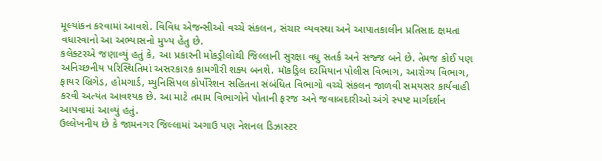મૂલ્યાંકન કરવામાં આવશે. વિવિધ એજન્સીઓ વચ્ચે સંકલન, સંચાર વ્યવસ્થા અને આપાતકાલીન પ્રતિસાદ ક્ષમતા વધારવાનો આ અભ્યાસનો મુખ્ય હેતુ છે.
કલેક્ટરએ જણાવ્યું હતું કે, આ પ્રકારની મોકડ્રીલોથી જિલ્લાની સુરક્ષા વધુ સતર્ક અને સજ્જ બને છે. તેમજ કોઈ પણ અનિચ્છનીય પરિસ્થિતિમાં અસરકારક કામગીરી શક્ય બનશે. મૉકડ્રિલ દરમિયાન પોલીસ વિભાગ, આરોગ્ય વિભાગ, ફાયર બ્રિગેડ, હોમગાર્ડ, મ્યુનિસિપલ કોર્પોરેશન સહિતના સંબંધિત વિભાગો વચ્ચે સંકલન જાળવી સમયસર કાર્યવાહી કરવી અત્યંત આવશ્યક છે. આ માટે તમામ વિભાગોને પોતાની ફરજ અને જવાબદારીઓ અંગે સ્પષ્ટ માર્ગદર્શન આપવામાં આવ્યું હતું.
ઉલ્લેખનીય છે કે જામનગર જિલ્લામાં અગાઉ પણ નેશનલ ડિઝાસ્ટર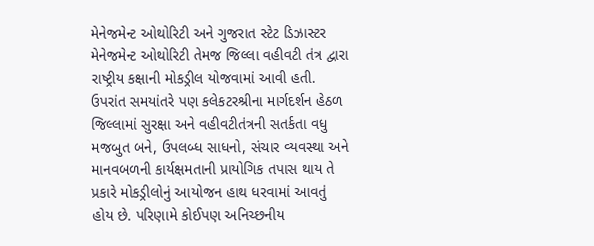મેનેજમેન્ટ ઓથોરિટી અને ગુજરાત સ્ટેટ ડિઝાસ્ટર મેનેજમેન્ટ ઓથોરિટી તેમજ જિલ્લા વહીવટી તંત્ર દ્વારા રાષ્ટ્રીય કક્ષાની મોકડ્રીલ યોજવામાં આવી હતી. ઉપરાંત સમયાંતરે પણ કલેકટરશ્રીના માર્ગદર્શન હેઠળ જિલ્લામાં સુરક્ષા અને વહીવટીતંત્રની સતર્કતા વધુ મજબુત બને, ઉપલબ્ધ સાધનો, સંચાર વ્યવસ્થા અને માનવબળની કાર્યક્ષમતાની પ્રાયોગિક તપાસ થાય તે પ્રકારે મોકડ્રીલોનું આયોજન હાથ ધરવામાં આવતું હોય છે. પરિણામે કોઈપણ અનિચ્છનીય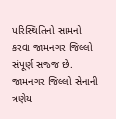પરિસ્થિતિનો સામનો કરવા જામનગર જિલ્લો સંપૂર્ણ સજ્જ છે.
જામનગર જિલ્લો સેનાની ત્રણેય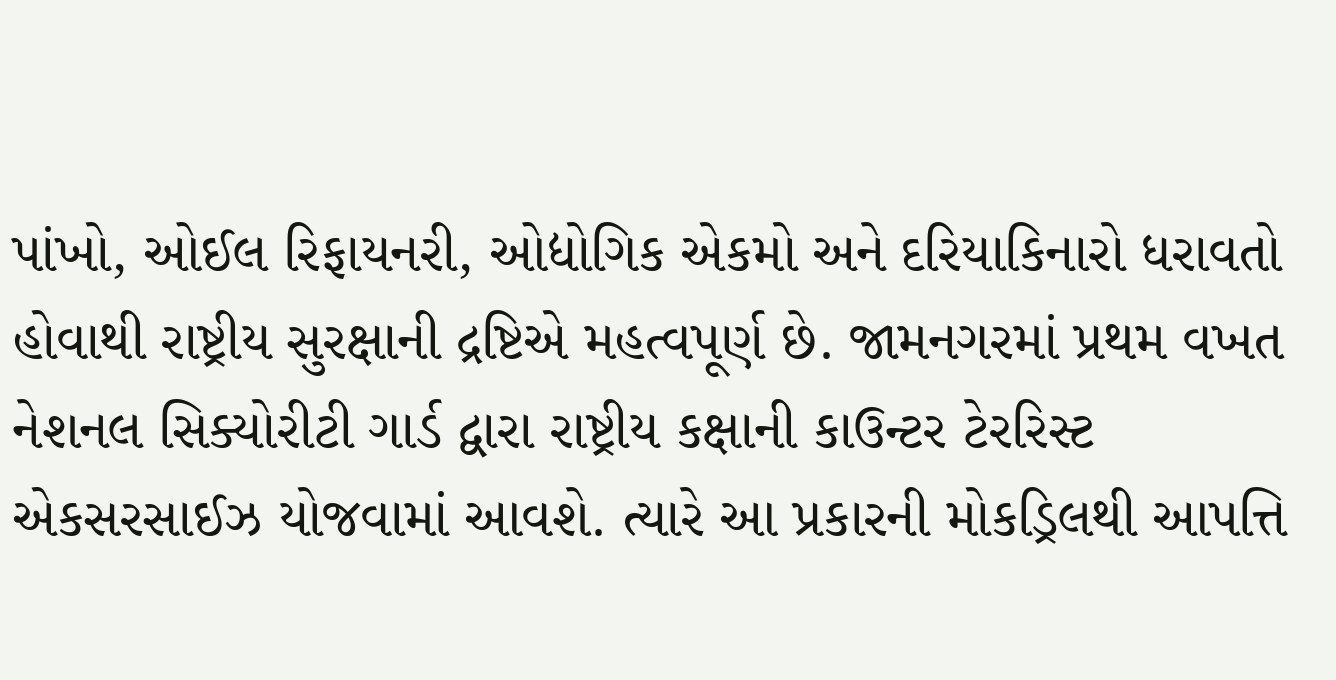પાંખો, ઓઈલ રિફાયનરી, ઓદ્યોગિક એકમો અને દરિયાકિનારો ધરાવતો હોવાથી રાષ્ટ્રીય સુરક્ષાની દ્રષ્ટિએ મહત્વપૂર્ણ છે. જામનગરમાં પ્રથમ વખત નેશનલ સિક્યોરીટી ગાર્ડ દ્વારા રાષ્ટ્રીય કક્ષાની કાઉન્ટર ટેરરિસ્ટ એકસરસાઈઝ યોજવામાં આવશે. ત્યારે આ પ્રકારની મોકડ્રિલથી આપત્તિ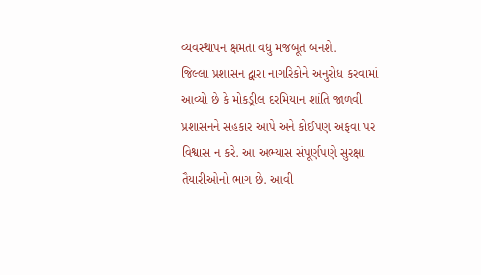વ્યવસ્થાપન ક્ષમતા વધુ મજબૂત બનશે.
જિલ્લા પ્રશાસન દ્વારા નાગરિકોને અનુરોધ કરવામાં આવ્યો છે કે મોકડ્રીલ દરમિયાન શાંતિ જાળવી પ્રશાસનને સહકાર આપે અને કોઈપણ અફવા પર વિશ્વાસ ન કરે. આ અભ્યાસ સંપૂર્ણપણે સુરક્ષા તૈયારીઓનો ભાગ છે. આવી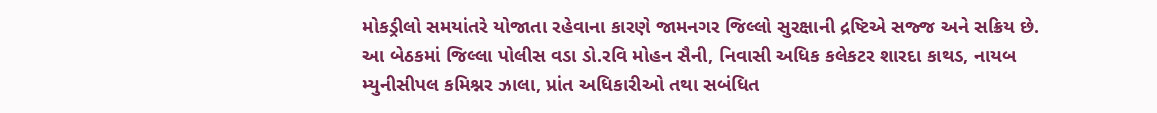મોકડ્રીલો સમયાંતરે યોજાતા રહેવાના કારણે જામનગર જિલ્લો સુરક્ષાની દ્રષ્ટિએ સજ્જ અને સક્રિય છે.
આ બેઠકમાં જિલ્લા પોલીસ વડા ડો.રવિ મોહન સૈની, નિવાસી અધિક કલેકટર શારદા કાથડ, નાયબ મ્યુનીસીપલ કમિશ્નર ઝાલા, પ્રાંત અધિકારીઓ તથા સબંધિત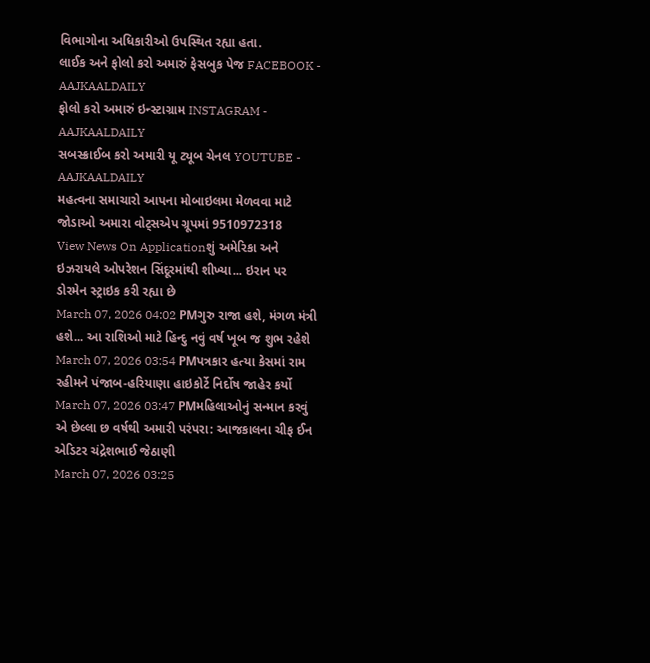વિભાગોના અધિકારીઓ ઉપસ્થિત રહ્યા હતા.
લાઈક અને ફોલો કરો અમારું ફેસબુક પેજ FACEBOOK - AAJKAALDAILY
ફોલો કરો અમારું ઇન્સ્ટાગ્રામ INSTAGRAM - AAJKAALDAILY
સબસ્ક્રાઈબ કરો અમારી યૂ ટ્યૂબ ચેનલ YOUTUBE - AAJKAALDAILY
મહત્વના સમાચારો આપના મોબાઇલમા મેળવવા માટે જોડાઓ અમારા વોટ્સએપ ગ્રૂપમાં 9510972318
View News On Applicationશું અમેરિકા અને ઇઝરાયલે ઓપરેશન સિંદૂરમાંથી શીખ્યા... ઇરાન પર ડોરમેન સ્ટ્રાઇક કરી રહ્યા છે
March 07, 2026 04:02 PMગુરુ રાજા હશે, મંગળ મંત્રી હશે... આ રાશિઓ માટે હિન્દુ નવું વર્ષ ખૂબ જ શુભ રહેશે
March 07, 2026 03:54 PMપત્રકાર હત્યા કેસમાં રામ રહીમને પંજાબ-હરિયાણા હાઇકોર્ટે નિર્દોષ જાહેર કર્યો
March 07, 2026 03:47 PMમહિલાઓનું સન્માન કરવું એ છેલ્લા છ વર્ષથી અમારી પરંપરા: આજકાલના ચીફ ઈન એડિટર ચંદ્રેશભાઈ જેઠાણી
March 07, 2026 03:25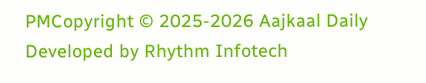PMCopyright © 2025-2026 Aajkaal Daily
Developed by Rhythm Infotech